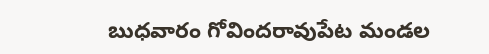బుధవారం గోవిందరావుపేట మండల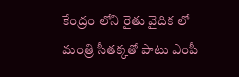కేంద్రం లోని రైతు వైదిక లో మంత్రి సీతక్కతో పాటు ఎంపీ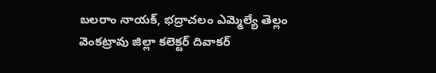బలరాం నాయక్, భద్రాచలం ఎమ్మెల్యే తెల్లం వెంకట్రావు జిల్లా కలెక్టర్ దివాకర్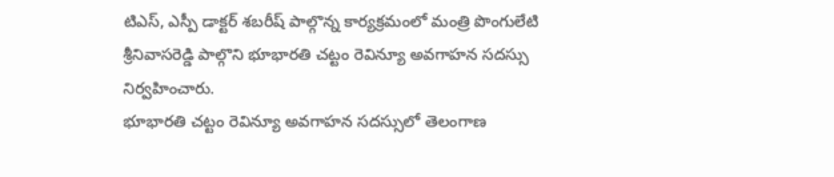టిఎస్, ఎస్పీ డాక్టర్ శబరీష్ పాల్గొన్న కార్యక్రమంలో మంత్రి పొంగులేటి శ్రీనివాసరెడ్డి పాల్గొని భూభారతి చట్టం రెవిన్యూ అవగాహన సదస్సు నిర్వహించారు.
భూభారతి చట్టం రెవిన్యూ అవగాహన సదస్సులో తెలంగాణ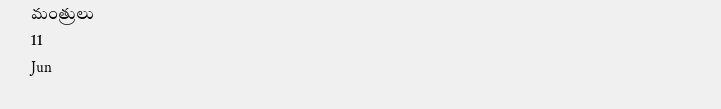మంత్రులు
11
Jun